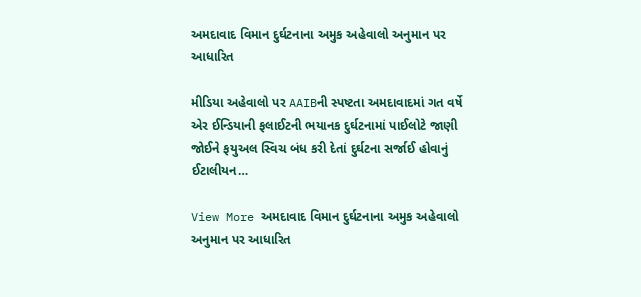અમદાવાદ વિમાન દુર્ઘટનાના અમુક અહેવાલો અનુમાન પર આધારિત

મીડિયા અહેવાલો પર AAIBની સ્પષ્ટતા અમદાવાદમાં ગત વર્ષે એર ઈન્ડિયાની ફલાઈટની ભયાનક દુર્ઘટનામાં પાઈલોટે જાણી જોઈને ફયુઅલ સ્વિચ બંધ કરી દેતાં દુર્ઘટના સર્જાઈ હોવાનું ઈટાલીયન…

View More અમદાવાદ વિમાન દુર્ઘટનાના અમુક અહેવાલો અનુમાન પર આધારિત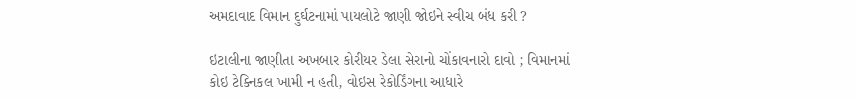અમદાવાદ વિમાન દુર્ઘટનામાં પાયલોટે જાણી જોઇને સ્વીચ બંધ કરી ?

ઇટાલીના જાણીતા અખબાર કોરીયર ડેલા સેરાનો ચોંકાવનારો દાવો ; વિમાનમાં કોઇ ટેક્નિકલ ખામી ન હતી, વોઇસ રેકોર્ડિંગના આધારે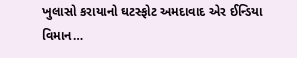ખુલાસો કરાયાનો ઘટસ્ફોટ અમદાવાદ એર ઈન્ડિયા વિમાન…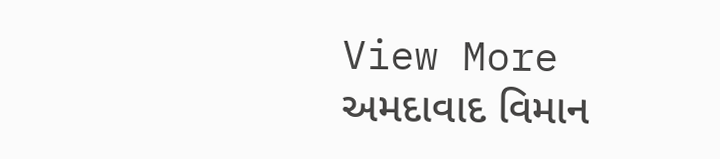View More અમદાવાદ વિમાન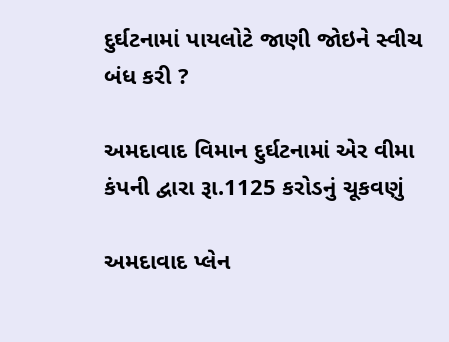દુર્ઘટનામાં પાયલોટે જાણી જોઇને સ્વીચ બંધ કરી ?

અમદાવાદ વિમાન દુર્ઘટનામાં એર વીમા કંપની દ્વારા રૂા.1125 કરોડનું ચૂકવણું

અમદાવાદ પ્લેન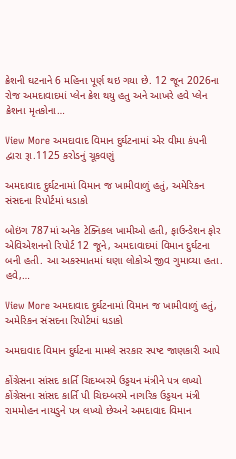ક્રેશની ઘટનાને 6 મહિના પૂર્ણ થઇ ગયા છે. 12 જૂન 2026ના રોજ અમદાવાદમાં પ્લેન ક્રેશ થયુ હતુ અને આખરે હવે પ્લેન ક્રેશના મૃતકોના…

View More અમદાવાદ વિમાન દુર્ઘટનામાં એર વીમા કંપની દ્વારા રૂા.1125 કરોડનું ચૂકવણું

અમદાવાદ દુર્ઘટનામાં વિમાન જ ખામીવાળું હતું, અમેરિકન સંસદના રિપોર્ટમાં ધડાકો

બોઇંગ 787માં અનેક ટેક્નિકલ ખામીઓ હતી, ફાઉન્ડેશન ફોર એવિએશનનો રિપોર્ટ 12 જૂને, અમદાવાદમાં વિમાન દુર્ઘટના બની હતી. આ અકસ્માતમાં ઘણા લોકોએ જીવ ગુમાવ્યા હતા. હવે,…

View More અમદાવાદ દુર્ઘટનામાં વિમાન જ ખામીવાળું હતું, અમેરિકન સંસદના રિપોર્ટમાં ધડાકો

અમદાવાદ વિમાન દુર્ઘટના મામલે સરકાર સ્પષ્ટ જાણકારી આપે

કોંગ્રેસના સાંસદ કાર્તિ ચિદમ્બરમે ઉડ્ડયન મંત્રીને પત્ર લખ્યો કોંગ્રેસના સાંસદ કાર્તિ પી ચિદમ્બરમે નાગરિક ઉડ્ડયન મંત્રી રામમોહન નાયડુને પત્ર લખ્યો છેઅને અમદાવાદ વિમાન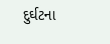દુર્ઘટના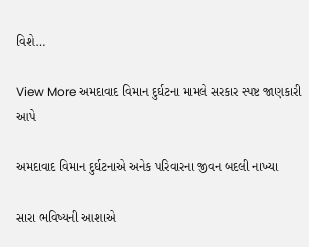વિશે…

View More અમદાવાદ વિમાન દુર્ઘટના મામલે સરકાર સ્પષ્ટ જાણકારી આપે

અમદાવાદ વિમાન દુર્ઘટનાએ અનેક પરિવારના જીવન બદલી નાખ્યા

સારા ભવિષ્યની આશાએ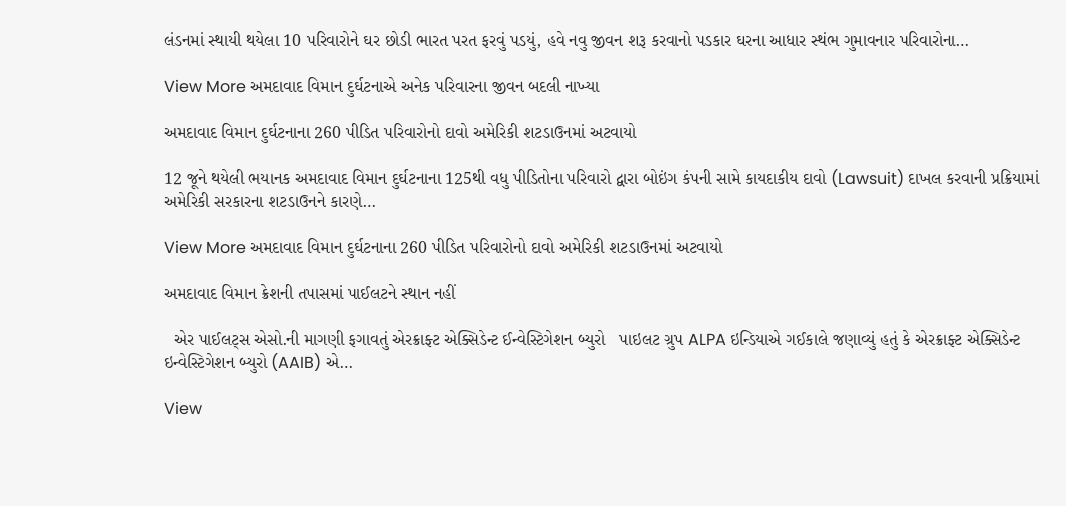લંડનમાં સ્થાયી થયેલા 10 પરિવારોને ઘર છોડી ભારત પરત ફરવું પડયું, હવે નવુ જીવન શરૂ કરવાનો પડકાર ઘરના આધાર સ્થંભ ગુમાવનાર પરિવારોના…

View More અમદાવાદ વિમાન દુર્ઘટનાએ અનેક પરિવારના જીવન બદલી નાખ્યા

અમદાવાદ વિમાન દુર્ઘટનાના 260 પીડિત પરિવારોનો દાવો અમેરિકી શટડાઉનમાં અટવાયો

12 જૂને થયેલી ભયાનક અમદાવાદ વિમાન દુર્ઘટનાના 125થી વધુ પીડિતોના પરિવારો દ્વારા બોઇંગ કંપની સામે કાયદાકીય દાવો (Lawsuit) દાખલ કરવાની પ્રક્રિયામાં અમેરિકી સરકારના શટડાઉનને કારણે…

View More અમદાવાદ વિમાન દુર્ઘટનાના 260 પીડિત પરિવારોનો દાવો અમેરિકી શટડાઉનમાં અટવાયો

અમદાવાદ વિમાન ક્રેશની તપાસમાં પાઈલટને સ્થાન નહીં

  એર પાઈલટ્સ એસો.ની માગણી ફગાવતું એરક્રાફ્ટ એક્સિડેન્ટ ઈન્વેસ્ટિગેશન બ્યુરો   પાઇલટ ગ્રુપ ALPA ઇન્ડિયાએ ગઈકાલે જણાવ્યું હતું કે એરક્રાફ્ટ એક્સિડેન્ટ ઇન્વેસ્ટિગેશન બ્યુરો (AAIB) એ…

View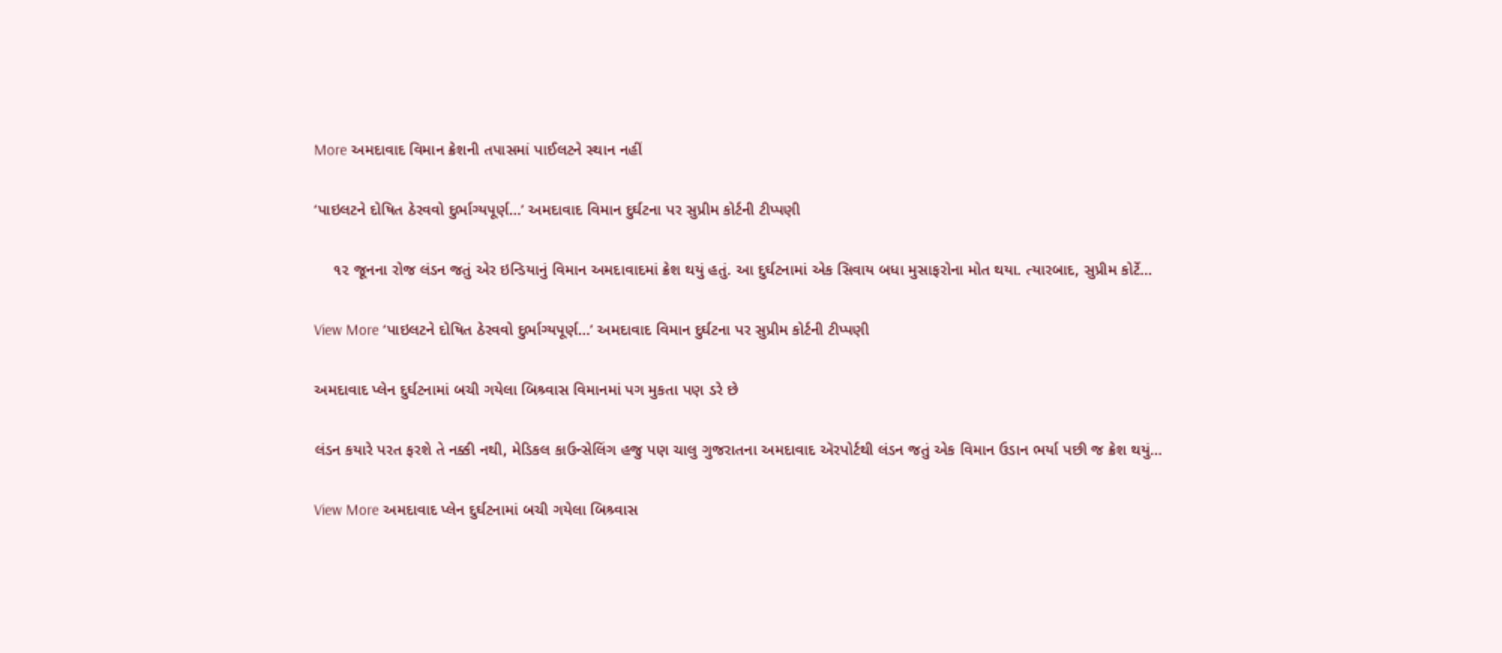More અમદાવાદ વિમાન ક્રેશની તપાસમાં પાઈલટને સ્થાન નહીં

‘પાઇલટને દોષિત ઠેરવવો દુર્ભાગ્યપૂર્ણ…’ અમદાવાદ વિમાન દુર્ઘટના પર સુપ્રીમ કોર્ટની ટીપ્પણી

    ૧૨ જૂનના રોજ લંડન જતું એર ઇન્ડિયાનું વિમાન અમદાવાદમાં ક્રેશ થયું હતું. આ દુર્ઘટનામાં એક સિવાય બધા મુસાફરોના મોત થયા. ત્યારબાદ, સુપ્રીમ કોર્ટે…

View More ‘પાઇલટને દોષિત ઠેરવવો દુર્ભાગ્યપૂર્ણ…’ અમદાવાદ વિમાન દુર્ઘટના પર સુપ્રીમ કોર્ટની ટીપ્પણી

અમદાવાદ પ્લેન દુર્ઘટનામાં બચી ગયેલા બિશ્ર્વાસ વિમાનમાં પગ મુકતા પણ ડરે છે

લંડન કયારે પરત ફરશે તે નક્કી નથી, મેડિકલ કાઉન્સેલિંગ હજુ પણ ચાલુ ગુજરાતના અમદાવાદ ઍરપોર્ટથી લંડન જતું એક વિમાન ઉડાન ભર્યા પછી જ ક્રેશ થયું…

View More અમદાવાદ પ્લેન દુર્ઘટનામાં બચી ગયેલા બિશ્ર્વાસ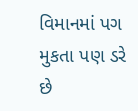વિમાનમાં પગ મુકતા પણ ડરે છે